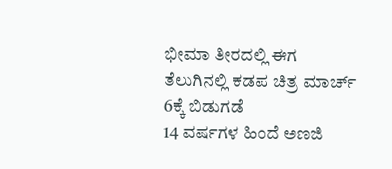ಭೀಮಾ ತೀರದಲ್ಲಿ ಈಗ ತೆಲುಗಿನಲ್ಲಿ ಕಡಪ ಚಿತ್ರ ಮಾರ್ಚ್ 6ಕ್ಕೆ ಬಿಡುಗಡೆ
14 ವರ್ಷಗಳ ಹಿಂದೆ ಅಣಜಿ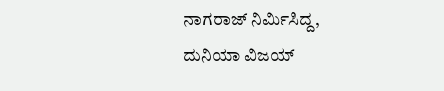ನಾಗರಾಜ್ ನಿರ್ಮಿಸಿದ್ದ, ದುನಿಯಾ ವಿಜಯ್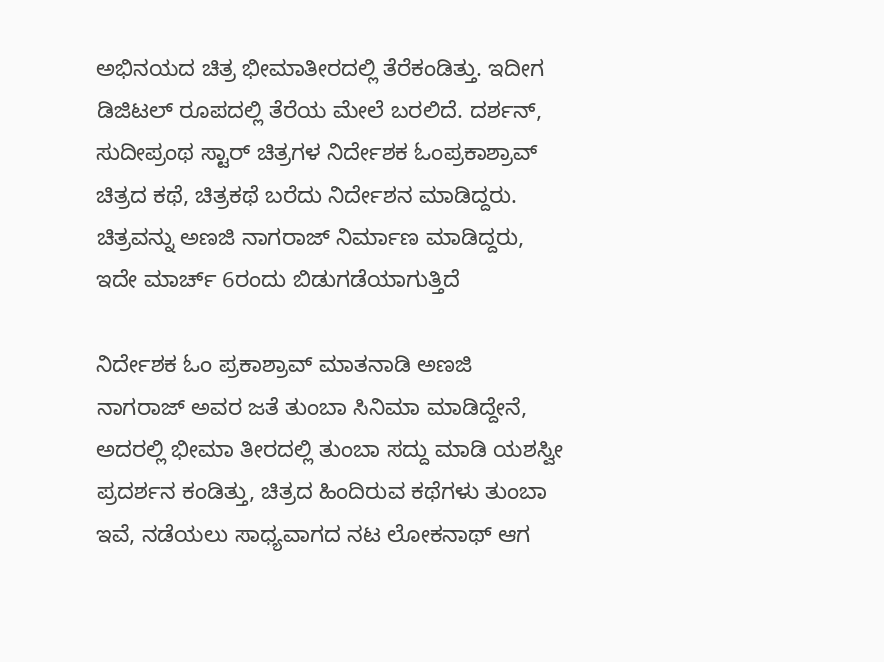ಅಭಿನಯದ ಚಿತ್ರ ಭೀಮಾತೀರದಲ್ಲಿ ತೆರೆಕಂಡಿತ್ತು. ಇದೀಗ ಡಿಜಿಟಲ್ ರೂಪದಲ್ಲಿ ತೆರೆಯ ಮೇಲೆ ಬರಲಿದೆ. ದರ್ಶನ್, ಸುದೀಪ್ರಂಥ ಸ್ಟಾರ್ ಚಿತ್ರಗಳ ನಿರ್ದೇಶಕ ಓಂಪ್ರಕಾಶ್ರಾವ್ ಚಿತ್ರದ ಕಥೆ, ಚಿತ್ರಕಥೆ ಬರೆದು ನಿರ್ದೇಶನ ಮಾಡಿದ್ದರು. ಚಿತ್ರವನ್ನು ಅಣಜಿ ನಾಗರಾಜ್ ನಿರ್ಮಾಣ ಮಾಡಿದ್ದರು, ಇದೇ ಮಾರ್ಚ್ 6ರಂದು ಬಿಡುಗಡೆಯಾಗುತ್ತಿದೆ

ನಿರ್ದೇಶಕ ಓಂ ಪ್ರಕಾಶ್ರಾವ್ ಮಾತನಾಡಿ ಅಣಜಿ ನಾಗರಾಜ್ ಅವರ ಜತೆ ತುಂಬಾ ಸಿನಿಮಾ ಮಾಡಿದ್ದೇನೆ, ಅದರಲ್ಲಿ ಭೀಮಾ ತೀರದಲ್ಲಿ ತುಂಬಾ ಸದ್ದು ಮಾಡಿ ಯಶಸ್ವೀ ಪ್ರದರ್ಶನ ಕಂಡಿತ್ತು, ಚಿತ್ರದ ಹಿಂದಿರುವ ಕಥೆಗಳು ತುಂಬಾ ಇವೆ, ನಡೆಯಲು ಸಾಧ್ಯವಾಗದ ನಟ ಲೋಕನಾಥ್ ಆಗ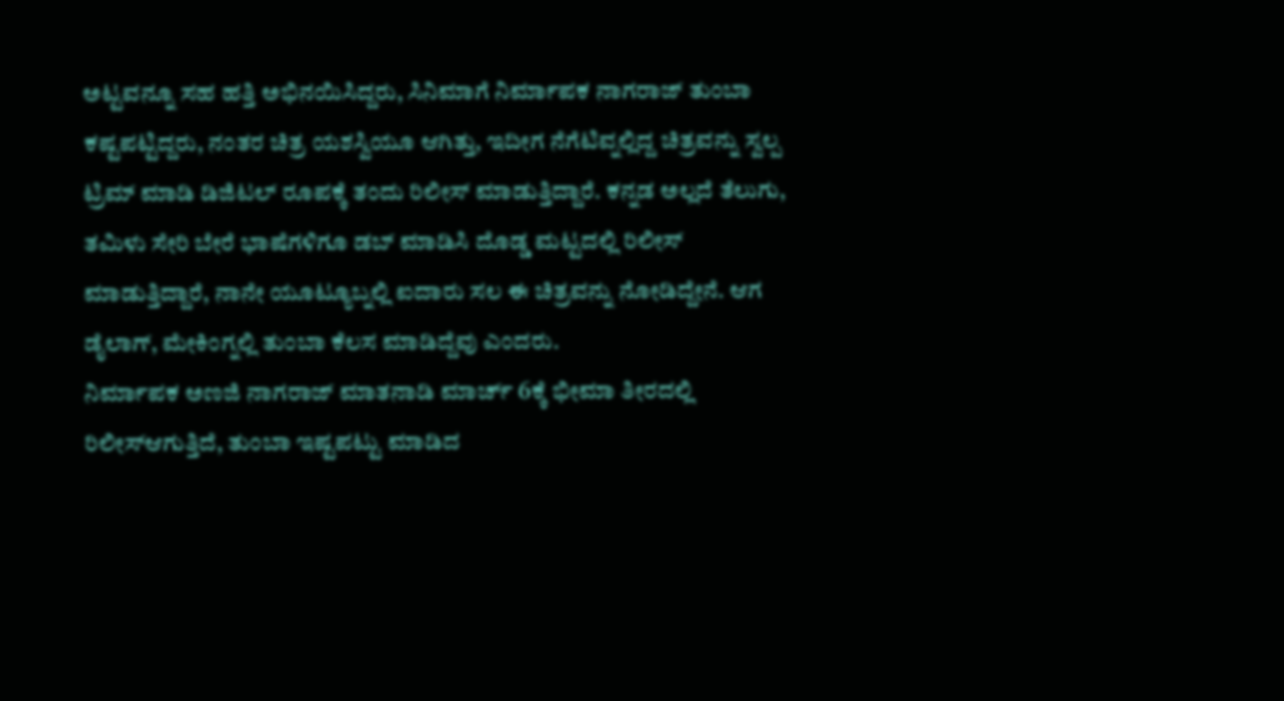ಅಟ್ಟವನ್ನೂ ಸಹ ಹತ್ತಿ ಅಭಿನಯಿಸಿದ್ದರು, ಸಿನಿಮಾಗೆ ನಿರ್ಮಾಪಕ ನಾಗರಾಜ್ ತುಂಬಾ ಕಷ್ಟಪಟ್ಟಿದ್ದರು, ನಂತರ ಚಿತ್ರ ಯಶಸ್ವಿಯೂ ಆಗಿತ್ತು, ಇದೀಗ ನೆಗೆಟಿವ್ನಲ್ಲಿದ್ದ ಚಿತ್ರವನ್ನು ಸ್ವಲ್ಪ ಟ್ರಿಮ್ ಮಾಡಿ ಡಿಜಿಟಲ್ ರೂಪಕ್ಕೆ ತಂದು ರಿಲೀಸ್ ಮಾಡುತ್ತಿದ್ದಾರೆ. ಕನ್ನಡ ಅಲ್ಲದೆ ತೆಲುಗು, ತಮಿಳು ಸೇರಿ ಬೇರೆ ಭಾಷೆಗಳಿಗೂ ಡಬ್ ಮಾಡಿಸಿ ದೊಡ್ಡ ಮಟ್ಟದಲ್ಲಿ ರಿಲೀಸ್ ಮಾಡುತ್ತಿದ್ದಾರೆ, ನಾನೇ ಯೂಟ್ಯೂಬ್ನಲ್ಲಿ ಐದಾರು ಸಲ ಈ ಚಿತ್ರವನ್ನು ನೋಡಿದ್ದೇನೆ. ಆಗ ಡೈಲಾಗ್, ಮೇಕಿಂಗ್ನಲ್ಲಿ ತುಂಬಾ ಕೆಲಸ ಮಾಡಿದ್ದೆವು ಎಂದರು.
ನಿರ್ಮಾಪಕ ಅಣಜಿ ನಾಗರಾಜ್ ಮಾತನಾಡಿ ಮಾರ್ಚ್ 6ಕ್ಕೆ ಭೀಮಾ ತೀರದಲ್ಲಿ ರಿಲೀಸ್ಆಗುತ್ತಿದೆ, ತುಂಬಾ ಇಷ್ಟಪಟ್ಟು ಮಾಡಿದ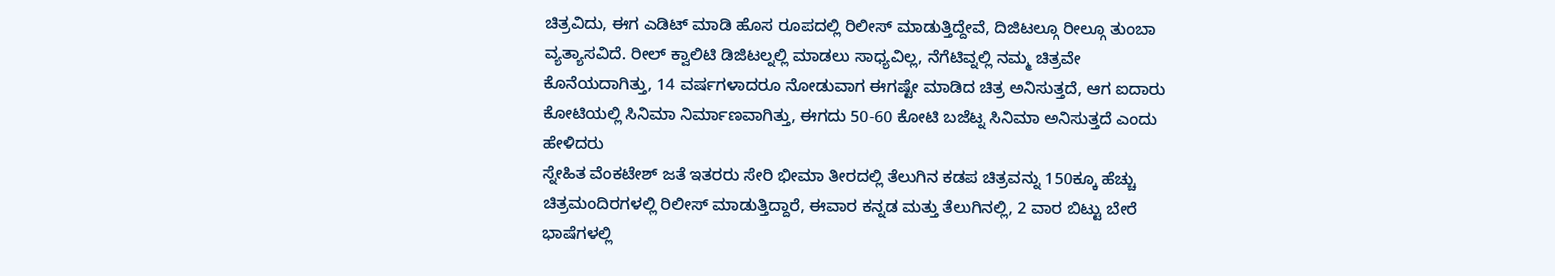ಚಿತ್ರವಿದು, ಈಗ ಎಡಿಟ್ ಮಾಡಿ ಹೊಸ ರೂಪದಲ್ಲಿ ರಿಲೀಸ್ ಮಾಡುತ್ತಿದ್ದೇವೆ, ದಿಜಿಟಲ್ಗೂ ರೀಲ್ಗೂ ತುಂಬಾ ವ್ಯತ್ಯಾಸವಿದೆ. ರೀಲ್ ಕ್ವಾಲಿಟಿ ಡಿಜಿಟಲ್ನಲ್ಲಿ ಮಾಡಲು ಸಾಧ್ಯವಿಲ್ಲ, ನೆಗೆಟಿವ್ನಲ್ಲಿ ನಮ್ಮ ಚಿತ್ರವೇ ಕೊನೆಯದಾಗಿತ್ತು, 14 ವರ್ಷಗಳಾದರೂ ನೋಡುವಾಗ ಈಗಷ್ಟೇ ಮಾಡಿದ ಚಿತ್ರ ಅನಿಸುತ್ತದೆ, ಆಗ ಐದಾರು ಕೋಟಿಯಲ್ಲಿ ಸಿನಿಮಾ ನಿರ್ಮಾಣವಾಗಿತ್ತು, ಈಗದು 50-60 ಕೋಟಿ ಬಜೆಟ್ನ ಸಿನಿಮಾ ಅನಿಸುತ್ತದೆ ಎಂದು ಹೇಳಿದರು
ಸ್ನೇಹಿತ ವೆಂಕಟೇಶ್ ಜತೆ ಇತರರು ಸೇರಿ ಭೀಮಾ ತೀರದಲ್ಲಿ ತೆಲುಗಿನ ಕಡಪ ಚಿತ್ರವನ್ನು 150ಕ್ಕೂ ಹೆಚ್ಚು ಚಿತ್ರಮಂದಿರಗಳಲ್ಲಿ ರಿಲೀಸ್ ಮಾಡುತ್ತಿದ್ದಾರೆ, ಈವಾರ ಕನ್ನಡ ಮತ್ತು ತೆಲುಗಿನಲ್ಲಿ, 2 ವಾರ ಬಿಟ್ಟು ಬೇರೆ ಭಾಷೆಗಳಲ್ಲಿ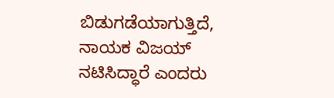ಬಿಡುಗಡೆಯಾಗುತ್ತಿದೆ, ನಾಯಕ ವಿಜಯ್ ನಟಿಸಿದ್ಧಾರೆ ಎಂದರು